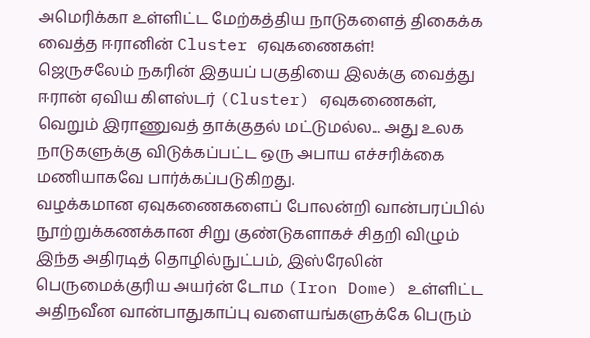அமெரிக்கா உள்ளிட்ட மேற்கத்திய நாடுகளைத் திகைக்க வைத்த ஈரானின் Cluster ஏவுகணைகள்!
ஜெருசலேம் நகரின் இதயப் பகுதியை இலக்கு வைத்து ஈரான் ஏவிய கிளஸ்டர் (Cluster) ஏவுகணைகள், வெறும் இராணுவத் தாக்குதல் மட்டுமல்ல... அது உலக நாடுகளுக்கு விடுக்கப்பட்ட ஒரு அபாய எச்சரிக்கை மணியாகவே பார்க்கப்படுகிறது.
வழக்கமான ஏவுகணைகளைப் போலன்றி வான்பரப்பில் நூற்றுக்கணக்கான சிறு குண்டுகளாகச் சிதறி விழும் இந்த அதிரடித் தொழில்நுட்பம், இஸ்ரேலின் பெருமைக்குரிய அயர்ன் டோம (Iron Dome) உள்ளிட்ட அதிநவீன வான்பாதுகாப்பு வளையங்களுக்கே பெரும்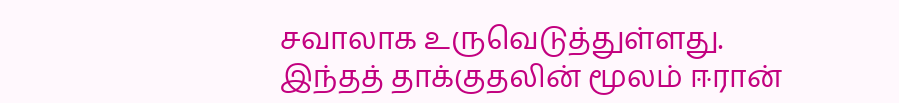சவாலாக உருவெடுத்துள்ளது.
இந்தத் தாக்குதலின் மூலம் ஈரான்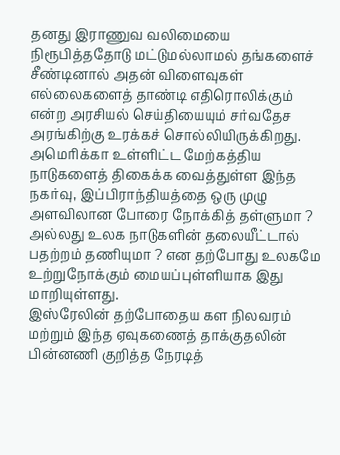தனது இராணுவ வலிமையை நிரூபித்ததோடு மட்டுமல்லாமல் தங்களைச் சீண்டினால் அதன் விளைவுகள் எல்லைகளைத் தாண்டி எதிரொலிக்கும் என்ற அரசியல் செய்தியையும் சர்வதேச அரங்கிற்கு உரக்கச் சொல்லியிருக்கிறது.
அமெரிக்கா உள்ளிட்ட மேற்கத்திய நாடுகளைத் திகைக்க வைத்துள்ள இந்த நகர்வு, இப்பிராந்தியத்தை ஒரு முழு அளவிலான போரை நோக்கித் தள்ளுமா ? அல்லது உலக நாடுகளின் தலையீட்டால் பதற்றம் தணியுமா ? என தற்போது உலகமே உற்றுநோக்கும் மையப்புள்ளியாக இது மாறியுள்ளது.
இஸ்ரேலின் தற்போதைய கள நிலவரம் மற்றும் இந்த ஏவுகணைத் தாக்குதலின் பின்னணி குறித்த நேரடித்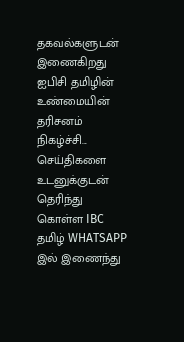தகவல்களுடன் இணைகிறது ஐபிசி தமிழின் உண்மையின் தரிசனம் நிகழ்ச்சி...
செய்திகளை உடனுக்குடன் தெரிந்து கொள்ள IBC தமிழ் WHATSAPP இல் இணைந்து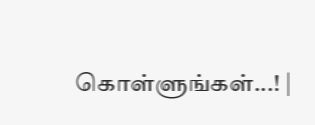கொள்ளுங்கள்...! |